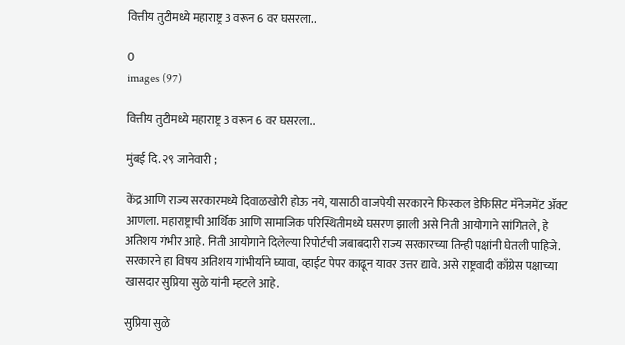वित्तीय तुटीमध्ये महाराष्ट्र 3 वरून 6 वर घसरला..

0
images (97)

वित्तीय तुटीमध्ये महाराष्ट्र 3 वरून 6 वर घसरला..

मुंबई दि. २९ जानेवारी ;

केंद्र आणि राज्य सरकारमध्ये दिवाळखोरी होऊ नये, यासाठी वाजपेयी सरकारने फिस्कल डेफिसिट मॅनेजमेंट ॲक्ट आणला. महाराष्ट्राची आर्थिक आणि सामाजिक परिस्थितीमध्ये घसरण झाली असे निती आयोगाने सांगितले, हे अतिशय गंभीर आहे. निती आयोगाने दिलेल्या रिपोर्टची जबाबदारी राज्य सरकारच्या तिन्ही पक्षांनी घेतली पाहिजे. सरकारने हा विषय अतिशय गांभीर्याने घ्यावा, व्हाईट पेपर काढून यावर उत्तर द्यावे. असे राष्ट्रवादी काँग्रेस पक्षाच्या खासदार सुप्रिया सुळे यांनी म्हटले आहे.

सुप्रिया सुळे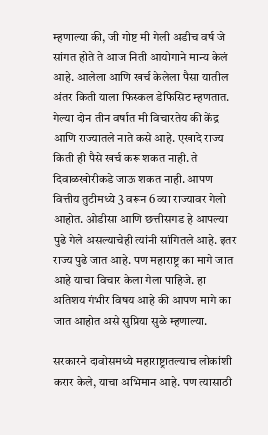म्हणाल्या की, जी गोष्ट मी गेली अडीच वर्ष जे सांगत होते ते आज निती आयोगाने मान्य केलं आहे. आलेला आणि खर्च केलेला पैसा यातील अंतर किती याला फिस्कल डेफिसिट म्हणतात. गेल्या दोन तीन वर्षात मी विचारतेय की केंद्र आणि राज्यातले नाते कसे आहे. एखादे राज्य किती ही पैसे खर्च करू शकत नाही. ते दिवाळखोरीकडे जाऊ शकत नाही. आपण वित्तीय तुटीमध्ये 3 वरून 6 व्या राज्यावर गेलो आहोत. ओडीसा आणि छत्तीसगड हे आपल्या पुढे गेले असल्याचेही त्यांनी सांगितले आहे. इतर राज्य पुढे जात आहे. पण महाराष्ट्र का मागे जात आहे याचा विचार केला गेला पाहिजे. हा अतिशय गंभीर विषय आहे की आपण मागे का जात आहोत असे सुप्रिया सुळे म्हणाल्या.

सरकारने दावोसमध्ये महाराष्ट्रातल्याच लोकांशी करार केले, याचा अभिमान आहे. पण त्यासाठी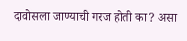दावोसला जाण्याची गरज होती का? असा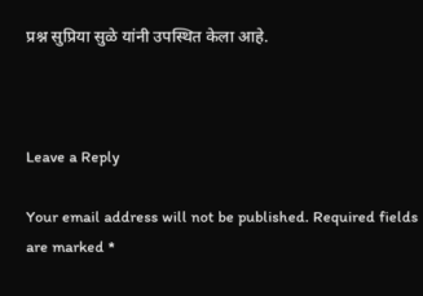प्रश्न सुप्रिया सुळे यांनी उपस्थित केला आहे.



Leave a Reply

Your email address will not be published. Required fields are marked *